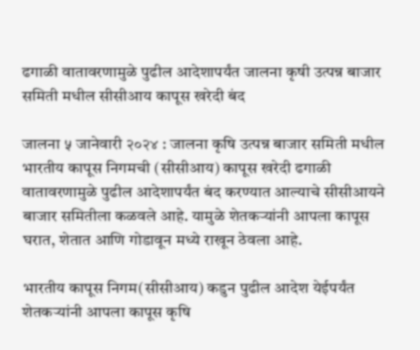ढगाळी वातावरणामुळे पुढील आदेशापर्यंत जालना कृषी उत्पन्न बाजार समिती मधील सीसीआय कापूस खरेदी बंद

जालना ५ जानेवारी २०२४ : जालना कृषि उत्पन्न बाजार समिती मधील भारतीय कापूस निगमची (सीसीआय) कापूस खरेदी ढगाळी वातावरणामुळे पुढील आदेशापर्यंत बंद करण्यात आल्याचे सीसीआयने बाजार समितीला कळवले आहे. यामुळे शेतकऱ्यांनी आपला कापूस घरात, शेतात आणि गोडावून मध्ये राखून ठेवला आहे.

भारतीय कापूस निगम(सीसीआय) कडुन पुढील आदेश येईपर्यंत शेतकऱ्यांनी आपला कापूस कृषि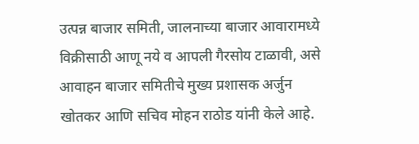उत्पन्न बाजार समिती, जालनाच्या बाजार आवारामध्ये विक्रीसाठी आणू नये व आपली गैरसोय टाळावी, असे आवाहन बाजार समितीचे मुख्य प्रशासक अर्जुन खोतकर आणि सचिव मोहन राठोड यांनी केले आहे.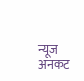न्यूज अनकट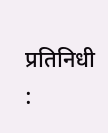प्रतिनिधी :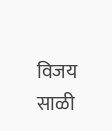विजय साळी